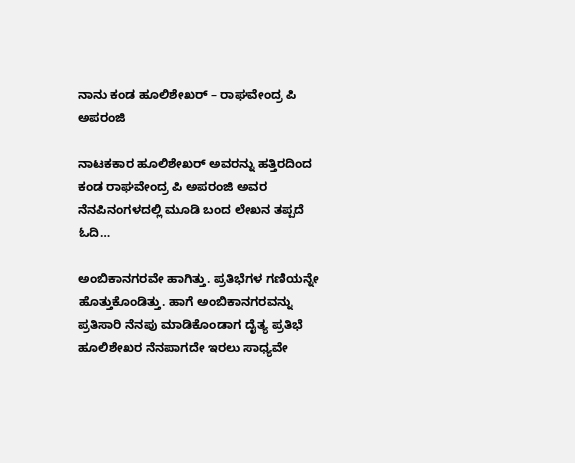ನಾನು ಕಂಡ ಹೂಲಿಶೇಖರ್ – ರಾಘವೇಂದ್ರ ಪಿ ಅಪರಂಜಿ

ನಾಟಕಕಾರ ಹೂಲಿಶೇಖರ್ ಅವರನ್ನು ಹತ್ತಿರದಿಂದ ಕಂಡ ರಾಘವೇಂದ್ರ ಪಿ ಅಪರಂಜಿ ಅವರ ನೆನಪಿನಂಗಳದಲ್ಲಿ ಮೂಡಿ ಬಂದ ಲೇಖನ ತಪ್ಪದೆ ಓದಿ…

ಅಂಬಿಕಾನಗರವೇ ಹಾಗಿತ್ತು. ಪ್ರತಿಭೆಗಳ ಗಣಿಯನ್ನೇ ಹೊತ್ತುಕೊಂಡಿತ್ತು. ಹಾಗೆ ಅಂಬಿಕಾನಗರವನ್ನು ಪ್ರತಿಸಾರಿ ನೆನಪು ಮಾಡಿಕೊಂಡಾಗ ದೈತ್ಯ ಪ್ರತಿಭೆ ಹೂಲಿಶೇಖರ ನೆನಪಾಗದೇ ಇರಲು ಸಾಧ್ಯವೇ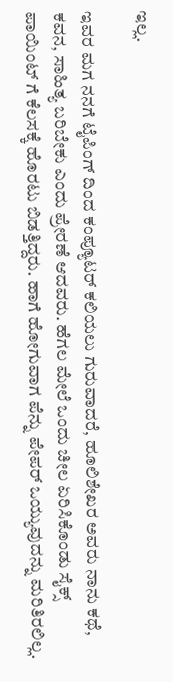ಇಲ್ಲ.

ಇವರ ಮಗ ನನಗೆ ಟೈಪಿಂಗ್ ದಿಂದ ಕಂಪ್ಯೂಟರ್ ಕಲಿಯಲು ಗುರುವಾದರೆ, ಹೂಲಿಶೇಖರ ಅವರು ನಾನು ಕಥೆ, ಕವನ, ಸಾಹಿತ್ಯ ಬರಿಬೇಕು ಎಂದು ಪ್ರೇರಣೆ ಆದವರು. ಹೆಗಲ ಮೇಲೆ ಒಂದು ಚೀಲ ಏರಿಸಿಕೊಂಡು ಸೈಕ್ಸ್ ಪಾಯಿಂಟ್ ಗೆ ಕೆಲಸಕ್ಕೆ ಹೊರಟು ಬಿಡತ್ತಿದ್ದರು. ಹಾಗೆ ಹೋಗುವಾಗ ಪೆನ್ನು ಪೇಪರ್ ಒಯ್ಯುವುದನ್ನು ಮರಿತಿರಲಿಲ್ಲ.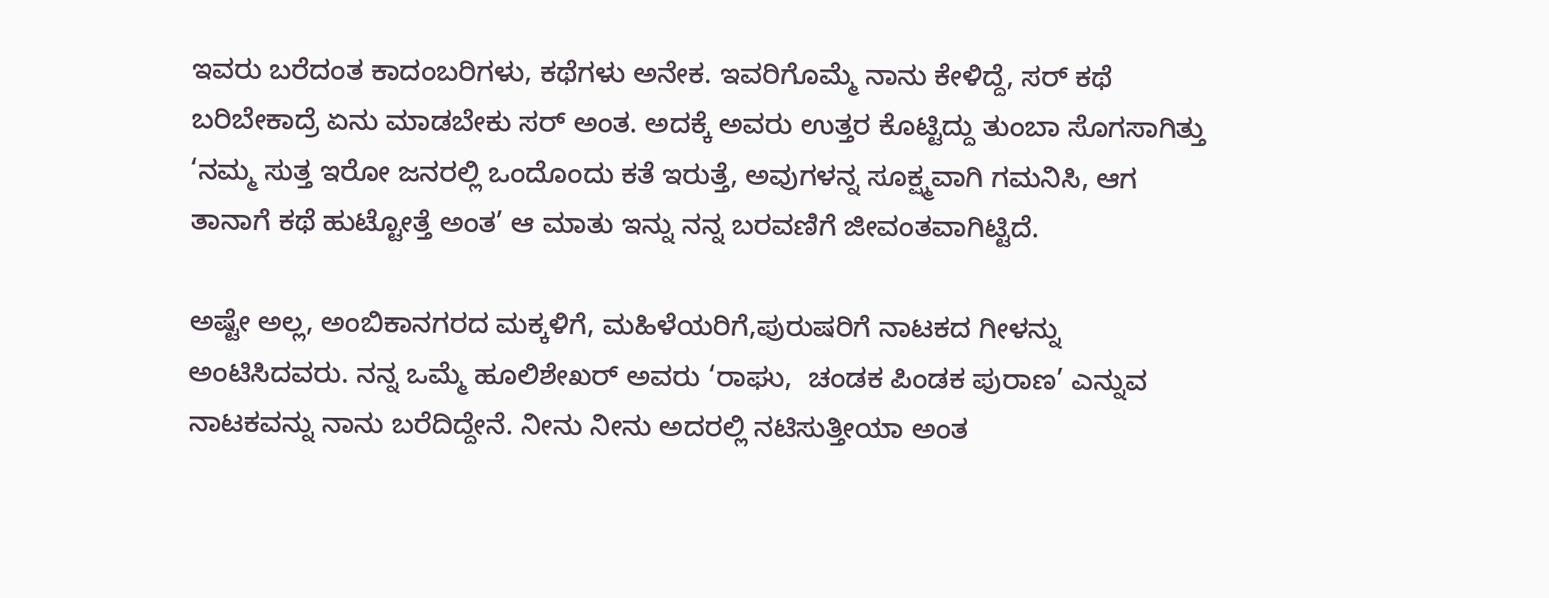ಇವರು ಬರೆದಂತ ಕಾದಂಬರಿಗಳು, ಕಥೆಗಳು ಅನೇಕ. ಇವರಿಗೊಮ್ಮೆ ನಾನು ಕೇಳಿದ್ದೆ, ಸರ್ ಕಥೆ ಬರಿಬೇಕಾದ್ರೆ ಏನು ಮಾಡಬೇಕು ಸರ್ ಅಂತ. ಅದಕ್ಕೆ ಅವರು ಉತ್ತರ ಕೊಟ್ಟಿದ್ದು ತುಂಬಾ ಸೊಗಸಾಗಿತ್ತು ‘ನಮ್ಮ ಸುತ್ತ ಇರೋ ಜನರಲ್ಲಿ ಒಂದೊಂದು ಕತೆ ಇರುತ್ತೆ, ಅವುಗಳನ್ನ ಸೂಕ್ಷ್ಮವಾಗಿ ಗಮನಿಸಿ, ಆಗ ತಾನಾಗೆ ಕಥೆ ಹುಟ್ಟೋತ್ತೆ ಅಂತ’ ಆ ಮಾತು ಇನ್ನು ನನ್ನ ಬರವಣಿಗೆ ಜೀವಂತವಾಗಿಟ್ಟಿದೆ.

ಅಷ್ಟೇ ಅಲ್ಲ, ಅಂಬಿಕಾನಗರದ ಮಕ್ಕಳಿಗೆ, ಮಹಿಳೆಯರಿಗೆ,ಪುರುಷರಿಗೆ ನಾಟಕದ ಗೀಳನ್ನು ಅಂಟಿಸಿದವರು. ನನ್ನ ಒಮ್ಮೆ ಹೂಲಿಶೇಖರ್ ಅವರು ‘ರಾಘು,  ಚಂಡಕ ಪಿಂಡಕ ಪುರಾಣ’ ಎನ್ನುವ ನಾಟಕವನ್ನು ನಾನು ಬರೆದಿದ್ದೇನೆ. ನೀನು ನೀನು ಅದರಲ್ಲಿ ನಟಿಸುತ್ತೀಯಾ ಅಂತ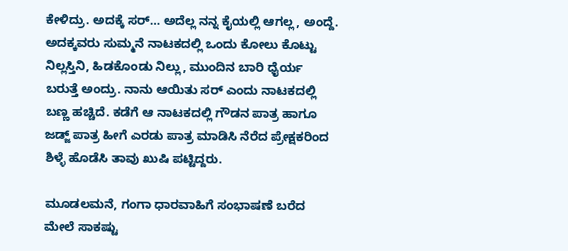ಕೇಳಿದ್ರು. ಅದಕ್ಕೆ ಸರ್… ಅದೆಲ್ಲ ನನ್ನ ಕೈಯಲ್ಲಿ ಆಗಲ್ಲ, ಅಂದ್ದೆ. ಅದಕ್ಕವರು ಸುಮ್ಮನೆ ನಾಟಕದಲ್ಲಿ ಒಂದು ಕೋಲು ಕೊಟ್ಟು ನಿಲ್ಲಸ್ತಿನಿ, ಹಿಡಕೊಂಡು ನಿಲ್ಲು, ಮುಂದಿನ ಬಾರಿ ಧೈರ್ಯ ಬರುತ್ತೆ ಅಂದ್ರು. ನಾನು ಆಯಿತು ಸರ್ ಎಂದು ನಾಟಕದಲ್ಲಿ ಬಣ್ಣ ಹಚ್ಚಿದೆ. ಕಡೆಗೆ ಆ ನಾಟಕದಲ್ಲಿ ಗೌಡನ ಪಾತ್ರ ಹಾಗೂ ಜಡ್ಜ್ ಪಾತ್ರ ಹೀಗೆ ಎರಡು ಪಾತ್ರ ಮಾಡಿಸಿ ನೆರೆದ ಪ್ರೇಕ್ಷಕರಿಂದ ಶಿಳ್ಳೆ ಹೊಡೆಸಿ ತಾವು ಖುಷಿ ಪಟ್ಟಿದ್ದರು.

ಮೂಡಲಮನೆ, ಗಂಗಾ ಧಾರವಾಹಿಗೆ ಸಂಭಾಷಣೆ ಬರೆದ ಮೇಲೆ ಸಾಕಷ್ಟು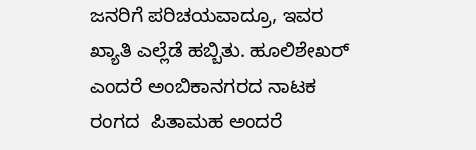ಜನರಿಗೆ ಪರಿಚಯವಾದ್ರೂ, ಇವರ ಖ್ಯಾತಿ ಎಲ್ಲೆಡೆ ಹಬ್ಬಿತು. ಹೂಲಿಶೇಖರ್ ಎಂದರೆ ಅಂಬಿಕಾನಗರದ ನಾಟಕ ರಂಗದ  ಪಿತಾಮಹ ಅಂದರೆ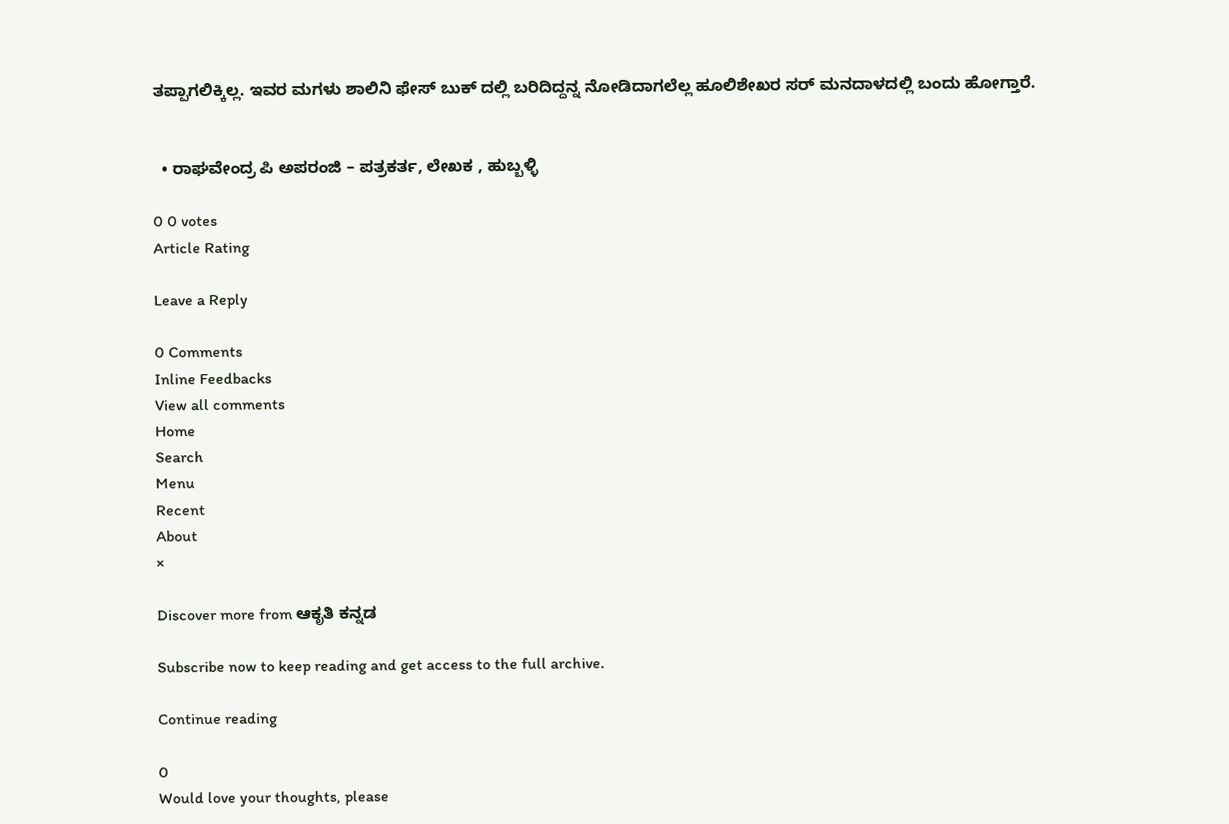ತಪ್ಪಾಗಲಿಕ್ಕಿಲ್ಲ. ಇವರ ಮಗಳು ಶಾಲಿನಿ ಫೇಸ್ ಬುಕ್ ದಲ್ಲಿ ಬರಿದಿದ್ದನ್ನ ನೋಡಿದಾಗಲೆಲ್ಲ ಹೂಲಿಶೇಖರ ಸರ್ ಮನದಾಳದಲ್ಲಿ ಬಂದು ಹೋಗ್ತಾರೆ.


  • ರಾಘವೇಂದ್ರ ಪಿ ಅಪರಂಜಿ – ಪತ್ರಕರ್ತ, ಲೇಖಕ , ಹುಬ್ಬಳ್ಳಿ

0 0 votes
Article Rating

Leave a Reply

0 Comments
Inline Feedbacks
View all comments
Home
Search
Menu
Recent
About
×

Discover more from ಆಕೃತಿ ಕನ್ನಡ

Subscribe now to keep reading and get access to the full archive.

Continue reading

0
Would love your thoughts, please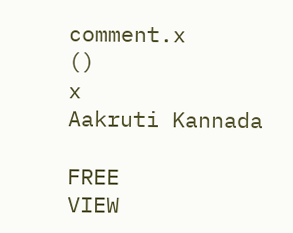comment.x
()
x
Aakruti Kannada

FREE
VIEW